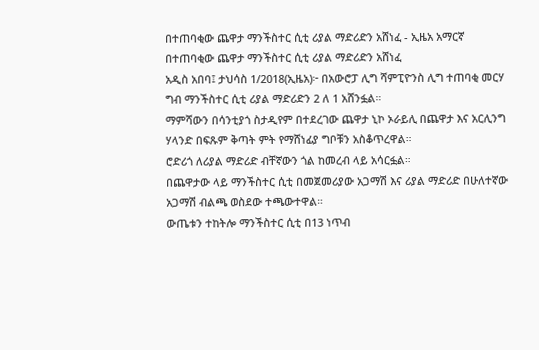በተጠባቂው ጨዋታ ማንችስተር ሲቲ ሪያል ማድሪድን አሸነፈ - ኢዜአ አማርኛ
በተጠባቂው ጨዋታ ማንችስተር ሲቲ ሪያል ማድሪድን አሸነፈ
አዲስ አበባ፤ ታህሳስ 1/2018(ኢዜአ)፦ በአውሮፓ ሊግ ሻምፒዮንስ ሊግ ተጠባቂ መርሃ ግብ ማንችስተር ሲቲ ሪያል ማድሪድን 2 ለ 1 አሸንፏል።
ማምሻውን በሳንቲያጎ ስታዲየም በተደረገው ጨዋታ ኒኮ ኦራይሊ በጨዋታ እና አርሊንግ ሃላንድ በፍጹም ቅጣት ምት የማሸነፊያ ግቦቹን አስቆጥረዋል።
ሮድሪጎ ለሪያል ማድሪድ ብቸኛውን ጎል ከመረብ ላይ አሳርፏል።
በጨዋታው ላይ ማንችስተር ሲቲ በመጀመሪያው አጋማሽ እና ሪያል ማድሪድ በሁለተኛው አጋማሽ ብልጫ ወስደው ተጫውተዋል።
ውጤቱን ተከትሎ ማንችስተር ሲቲ በ13 ነጥብ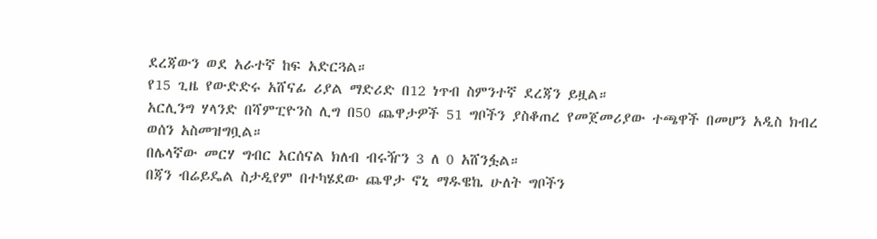ደረጃውን ወደ አራተኛ ከፍ አድርጓል።
የ15 ጊዜ የውድድሩ አሸናፊ ሪያል ማድሪድ በ12 ነጥብ ስምንተኛ ደረጃን ይዟል።
አርሊንግ ሃላንድ በሻምፒዮንስ ሊግ በ50 ጨዋታዎች 51 ግቦችን ያስቆጠረ የመጀመሪያው ተጫዋች በመሆን አዲስ ክብረ ወሰን አስመዝግቧል።
በሌላኛው መርሃ ግብር አርሰናል ክለብ ብሩዥን 3 ለ 0 አሸንፏል።
በጃን ብሬይዴል ስታዲየም በተካሄደው ጨዋታ ኖኒ ማዱዌኬ ሁለት ግቦችን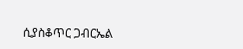ሲያስቆጥር ጋብርኤል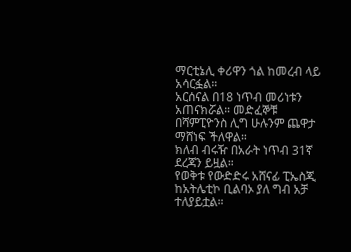ማርቲኔሊ ቀሪዋን ጎል ከመረብ ላይ አሳርፏል።
አርሰናል በ18 ነጥብ መሪነቱን አጠናክሯል። መድፈኞቹ በሻምፒዮንስ ሊግ ሁሉንም ጨዋታ ማሸነፍ ችለዋል።
ክለብ ብሩዥ በአራት ነጥብ 31ኛ ደረጃን ይዟል።
የወቅቱ የውድድሩ አሸናፊ ፒኤስጂ ከአትሌቲኮ ቢልባኦ ያለ ግብ አቻ ተለያይቷል።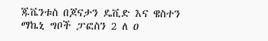ጁቬንቱስ በጆናታን ዴቪድ እና ዌስተን ማኬኒ ግቦች ፓፎስን 2 ለ ዐ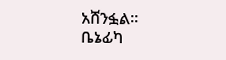አሸንፏል።
ቤኔፊካ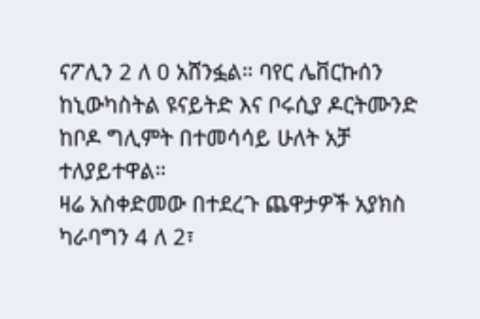ናፖሊን 2 ለ 0 አሸንፏል። ባየር ሌቨርኩሰን ከኒውካስትል ዩናይትድ እና ቦሩሲያ ዶርትሙንድ ከቦዶ ግሊምት በተመሳሳይ ሁለት አቻ ተለያይተዋል።
ዛሬ አስቀድመው በተደረጉ ጨዋታዎች አያክስ ካራባግን 4 ለ 2፣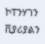ኮፐንሃገን ቪያሪያልን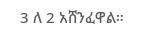3 ለ 2 አሸንፈዋል።